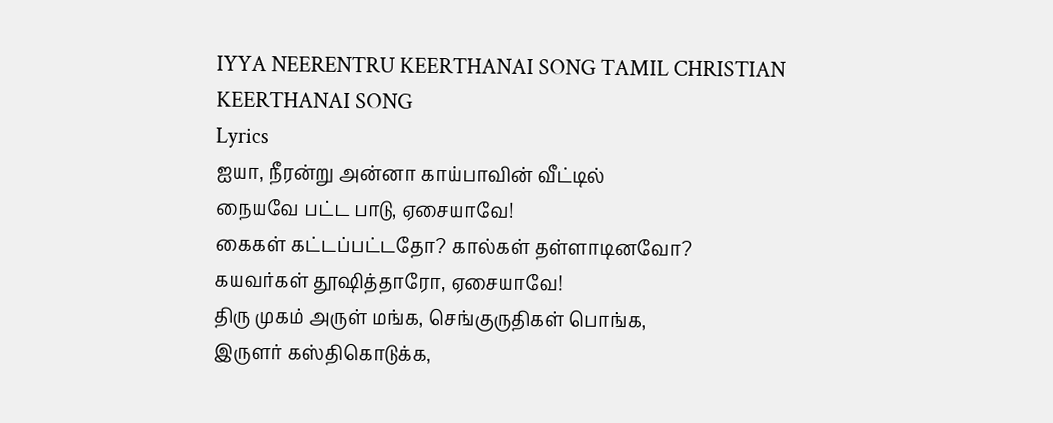IYYA NEERENTRU KEERTHANAI SONG TAMIL CHRISTIAN KEERTHANAI SONG
Lyrics
ஐயா, நீரன்று அன்னா காய்பாவின் வீட்டில்
நையவே பட்ட பாடு, ஏசையாவே!
கைகள் கட்டப்பட்டதோ? கால்கள் தள்ளாடினவோ?
கயவர்கள் தூஷித்தாரோ, ஏசையாவே!
திரு முகம் அருள் மங்க, செங்குருதிகள் பொங்க,
இருளர் கஸ்திகொடுக்க,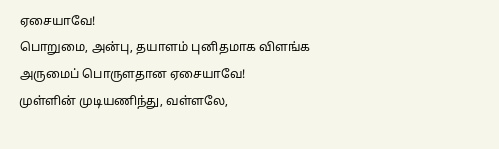ஏசையாவே!
பொறுமை, அன்பு, தயாளம் புனிதமாக விளங்க
அருமைப் பொருளதான ஏசையாவே!
முள்ளின் முடியணிந்து, வள்ளலே,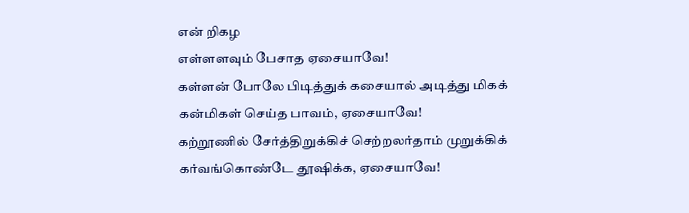என் றிகழ
எள்ளளவும் பேசாத ஏசையாவே!
கள்ளன் போலே பிடித்துக் கசையால் அடித்து மிகக்
கன்மிகள் செய்த பாவம், ஏசையாவே!
கற்றூணில் சேர்த்திறுக்கிச் செற்றலர்தாம் முறுக்கிக்
கர்வங்கொண்டே தூஷிக்க, ஏசையாவே!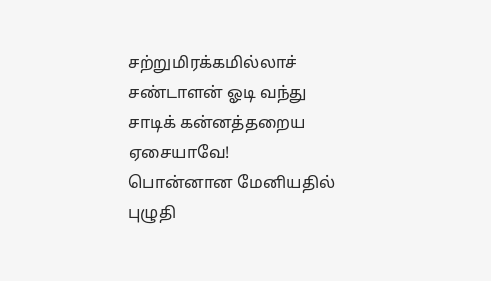சற்றுமிரக்கமில்லாச் சண்டாளன் ஓடி வந்து
சாடிக் கன்னத்தறைய ஏசையாவே!
பொன்னான மேனியதில் புழுதி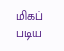மிகப் படிய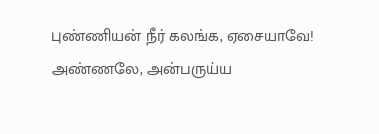புண்ணியன் நீர் கலங்க, ஏசையாவே!
அண்ணலே, அன்பருய்ய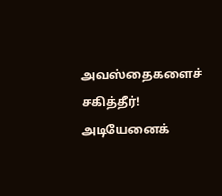அவஸ்தைகளைச் சகித்தீர்!
அடியேனைக்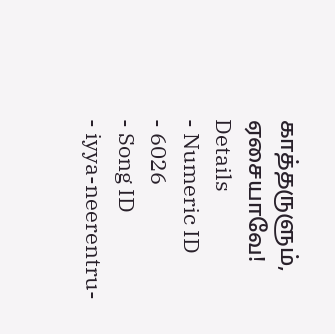காத்தருளும், ஏசையாவே!
Details
- Numeric ID
- 6026
- Song ID
- iyya-neerentru-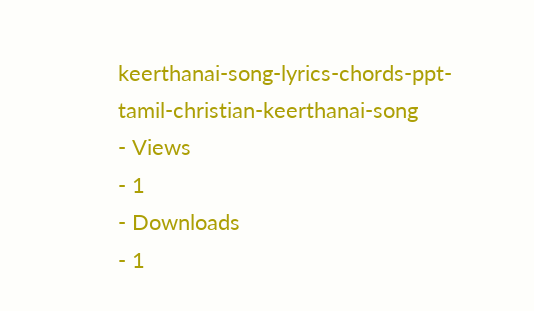keerthanai-song-lyrics-chords-ppt-tamil-christian-keerthanai-song
- Views
- 1
- Downloads
- 1